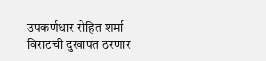उपकर्णधार रोहित शर्मा
विराटची दुखापत ठरणार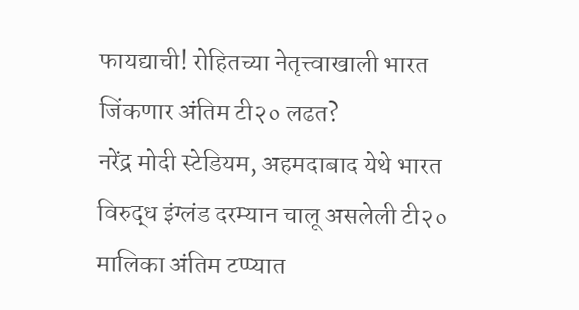फायद्याची! रोहितच्या नेतृत्त्वाखाली भारत जिंकणार अंतिम टी२० लढत?
नरेंद्र मोदी स्टेडियम, अहमदाबाद येथे भारत विरुद्ध इंग्लंड दरम्यान चालू असलेली टी२० मालिका अंतिम टप्प्यात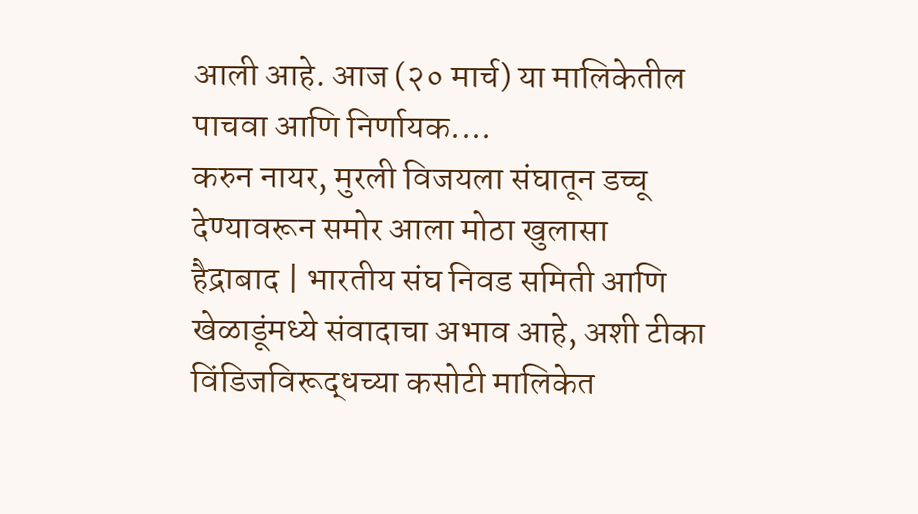आली आहे. आज (२० मार्च) या मालिकेतील पाचवा आणि निर्णायक....
करुन नायर, मुरली विजयला संघातून डच्चू देण्यावरून समोर आला मोठा खुलासा
हैद्राबाद | भारतीय संघ निवड समिती आणि खेळाडूंमध्ये संवादाचा अभाव आहे, अशी टीका विंडिजविरूद्धच्या कसोटी मालिकेत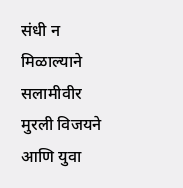संधी न मिळाल्याने सलामीवीर मुरली विजयने आणि युवा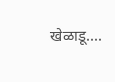खेळाडू....